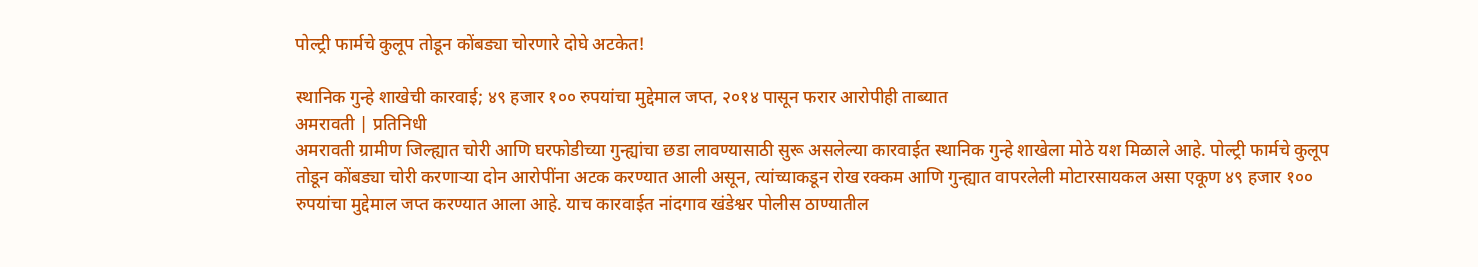पोल्ट्री फार्मचे कुलूप तोडून कोंबड्या चोरणारे दोघे अटकेत!

स्थानिक गुन्हे शाखेची कारवाई; ४९ हजार १०० रुपयांचा मुद्देमाल जप्त, २०१४ पासून फरार आरोपीही ताब्यात
अमरावती | प्रतिनिधी
अमरावती ग्रामीण जिल्ह्यात चोरी आणि घरफोडीच्या गुन्ह्यांचा छडा लावण्यासाठी सुरू असलेल्या कारवाईत स्थानिक गुन्हे शाखेला मोठे यश मिळाले आहे. पोल्ट्री फार्मचे कुलूप तोडून कोंबड्या चोरी करणाऱ्या दोन आरोपींना अटक करण्यात आली असून, त्यांच्याकडून रोख रक्कम आणि गुन्ह्यात वापरलेली मोटारसायकल असा एकूण ४९ हजार १०० रुपयांचा मुद्देमाल जप्त करण्यात आला आहे. याच कारवाईत नांदगाव खंडेश्वर पोलीस ठाण्यातील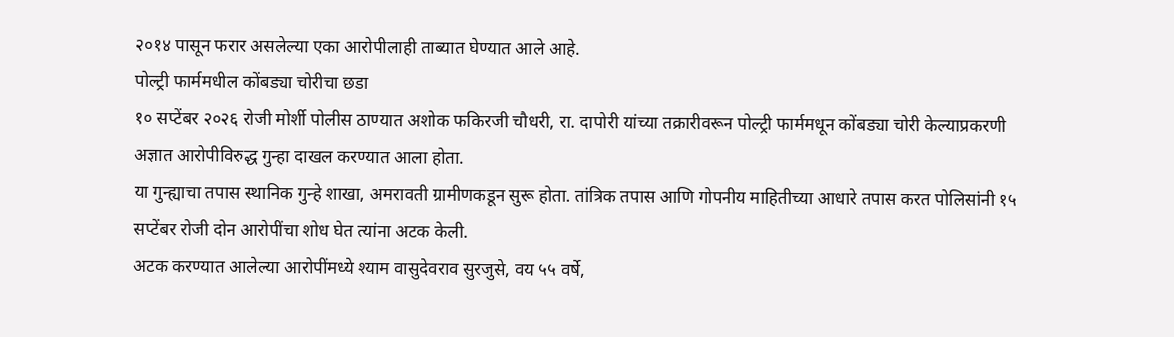२०१४ पासून फरार असलेल्या एका आरोपीलाही ताब्यात घेण्यात आले आहे.
पोल्ट्री फार्ममधील कोंबड्या चोरीचा छडा
१० सप्टेंबर २०२६ रोजी मोर्शी पोलीस ठाण्यात अशोक फकिरजी चौधरी, रा. दापोरी यांच्या तक्रारीवरून पोल्ट्री फार्ममधून कोंबड्या चोरी केल्याप्रकरणी अज्ञात आरोपीविरुद्ध गुन्हा दाखल करण्यात आला होता.
या गुन्ह्याचा तपास स्थानिक गुन्हे शाखा, अमरावती ग्रामीणकडून सुरू होता. तांत्रिक तपास आणि गोपनीय माहितीच्या आधारे तपास करत पोलिसांनी १५ सप्टेंबर रोजी दोन आरोपींचा शोध घेत त्यांना अटक केली.
अटक करण्यात आलेल्या आरोपींमध्ये श्याम वासुदेवराव सुरजुसे, वय ५५ वर्षे,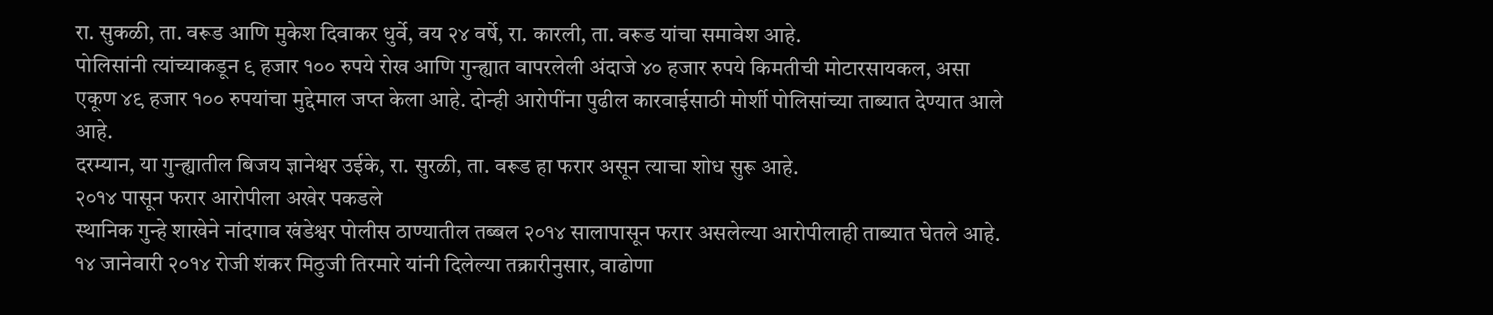रा. सुकळी, ता. वरूड आणि मुकेश दिवाकर धुर्वे, वय २४ वर्षे, रा. कारली, ता. वरूड यांचा समावेश आहे.
पोलिसांनी त्यांच्याकडून ९ हजार १०० रुपये रोख आणि गुन्ह्यात वापरलेली अंदाजे ४० हजार रुपये किमतीची मोटारसायकल, असा एकूण ४९ हजार १०० रुपयांचा मुद्देमाल जप्त केला आहे. दोन्ही आरोपींना पुढील कारवाईसाठी मोर्शी पोलिसांच्या ताब्यात देण्यात आले आहे.
दरम्यान, या गुन्ह्यातील बिजय ज्ञानेश्वर उईके, रा. सुरळी, ता. वरूड हा फरार असून त्याचा शोध सुरू आहे.
२०१४ पासून फरार आरोपीला अखेर पकडले
स्थानिक गुन्हे शाखेने नांदगाव खंडेश्वर पोलीस ठाण्यातील तब्बल २०१४ सालापासून फरार असलेल्या आरोपीलाही ताब्यात घेतले आहे.
१४ जानेवारी २०१४ रोजी शंकर मिठुजी तिरमारे यांनी दिलेल्या तक्रारीनुसार, वाढोणा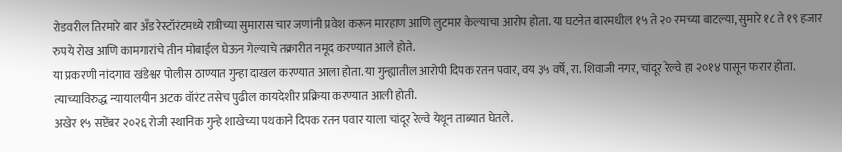रोडवरील तिरमारे बार अँड रेस्टॉरंटमध्ये रात्रीच्या सुमारास चार जणांनी प्रवेश करून मारहाण आणि लुटमार केल्याचा आरोप होता. या घटनेत बारमधील १५ ते २० रमच्या बाटल्या, सुमारे १८ ते १९ हजार रुपये रोख आणि कामगारांचे तीन मोबाईल घेऊन गेल्याचे तक्रारीत नमूद करण्यात आले होते.
या प्रकरणी नांदगाव खंडेश्वर पोलीस ठाण्यात गुन्हा दाखल करण्यात आला होता. या गुन्ह्यातील आरोपी दिपक रतन पवार, वय ३५ वर्षे, रा. शिवाजी नगर, चांदूर रेल्वे हा २०१४ पासून फरार होता. त्याच्याविरुद्ध न्यायालयीन अटक वॉरंट तसेच पुढील कायदेशीर प्रक्रिया करण्यात आली होती.
अखेर १५ सप्टेंबर २०२६ रोजी स्थानिक गुन्हे शाखेच्या पथकाने दिपक रतन पवार याला चांदूर रेल्वे येथून ताब्यात घेतले.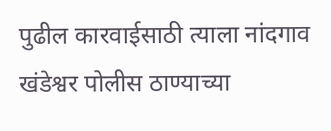पुढील कारवाईसाठी त्याला नांदगाव खंडेश्वर पोलीस ठाण्याच्या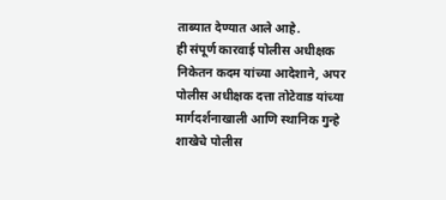ताब्यात देण्यात आले आहे.
ही संपूर्ण कारवाई पोलीस अधीक्षक निकेतन कदम यांच्या आदेशाने, अपर पोलीस अधीक्षक दत्ता तोटेवाड यांच्या मार्गदर्शनाखाली आणि स्थानिक गुन्हे शाखेचे पोलीस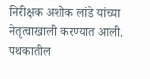निरीक्षक अशोक लांडे यांच्या नेतृत्वाखाली करण्यात आली. पथकातील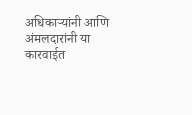अधिकाऱ्यांनी आणि अंमलदारांनी या कारवाईत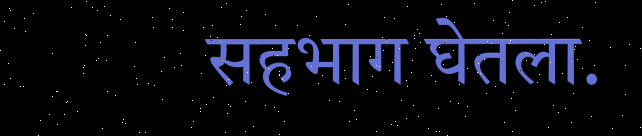सहभाग घेतला.